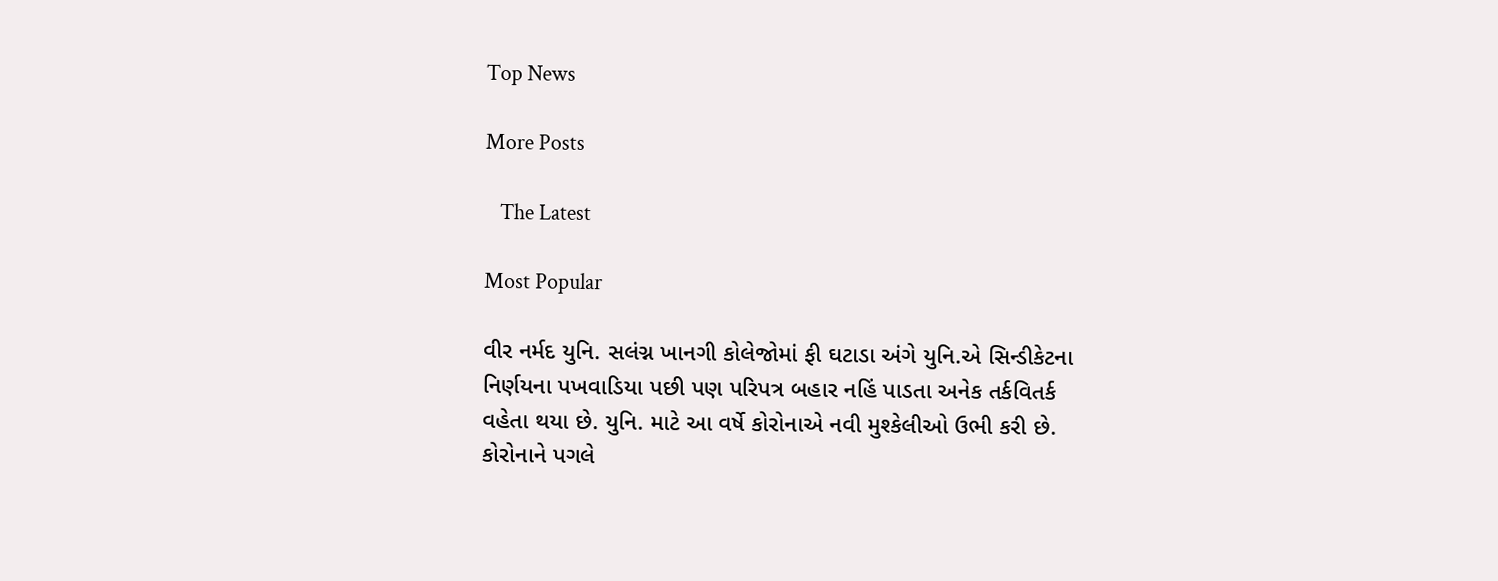Top News

More Posts

   The Latest

Most Popular

વીર નર્મદ યુનિ. સલંગ્ન ખાનગી કોલેજોમાં ફી ઘટાડા અંગે યુનિ.એ સિન્ડીકેટના નિર્ણયના પખવાડિયા પછી પણ પરિપત્ર બહાર નહિં પાડતા અનેક તર્કવિતર્ક વહેતા થયા છે. યુનિ. માટે આ વર્ષે કોરોનાએ નવી મુશ્કેલીઓ ઉભી કરી છે. કોરોનાને પગલે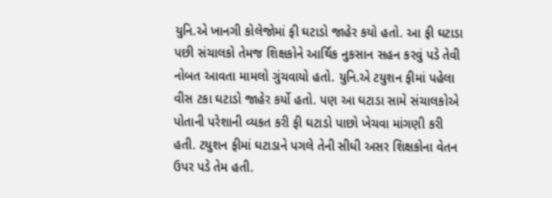યુનિ.એ ખાનગી કોલેજોમાં ફી ઘટાડો જાહેર કયો હતો. આ ફી ઘટાડા પછી સંચાલકો તેમજ શિક્ષકોને આર્થિક નુકસાન સહન કરવું પડે તેવી નોબત આવતા મામલો ગુંચવાયો હતો. યુનિ.એ ટયુશન ફીમાં પહેલા વીસ ટકા ઘટાડો જાહેર કર્યો હતો. પણ આ ઘટાડા સામે સંચાલકોએ પોતાની પરેશાની વ્યકત કરી ફી ઘટાડો પાછો ખેચવા માંગણી કરી હતી. ટયુશન ફીમાં ઘટાડાને પગલે તેની સીધી અસર શિક્ષકોના વેતન ઉપર પડે તેમ હતી.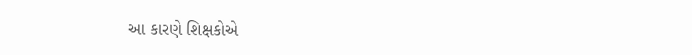આ કારણે શિક્ષકોએ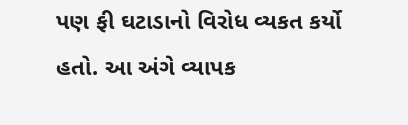પણ ફી ઘટાડાનો વિરોધ વ્યકત કર્યો હતો. આ અંગે વ્યાપક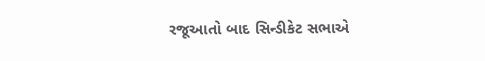રજૂઆતો બાદ સિન્ડીકેટ સભાએ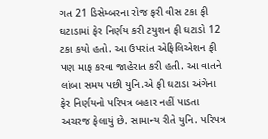ગત 21 ડિસેમ્બરના રોજ ફરી વીસ ટકા ફી ઘટાડામાં ફેર નિર્ણય કરી ટયુશન ફી ઘટાડો 12 ટકા કયો હતો. આ ઉપરાંત એફિલિએશન ફી પણ માફ કરવા જાહેરાત કરી હતી. આ વાતને લાંબા સમય પછી યુનિ.એ ફી ઘટાડા અંગેના ફેર નિર્ણયનો પરિપત્ર બહાર નહીં પાડતા અચરજ ફેલાયું છે. સામાન્ય રીતે યુનિ. પરિપત્ર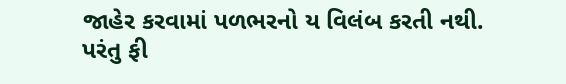જાહેર કરવામાં પળભરનો ય વિલંબ કરતી નથી. પરંતુ ફી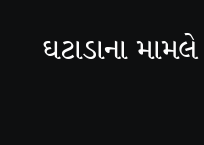ઘટાડાના મામલે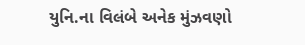યુનિ.ના વિલંબે અનેક મુંઝવણો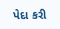પેદા કરી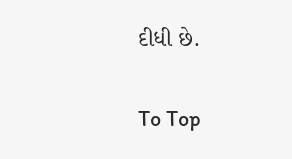દીધી છે.

To Top